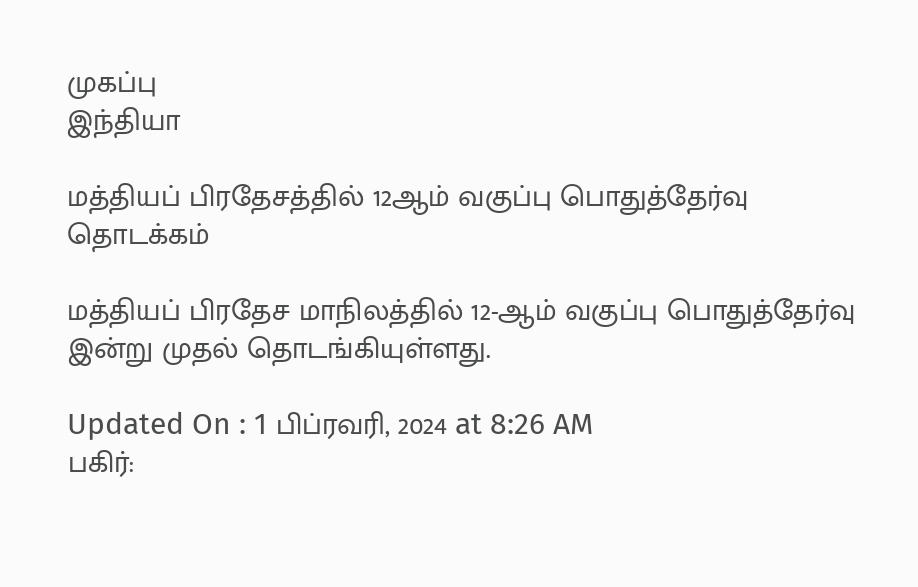முகப்பு
இந்தியா

மத்தியப் பிரதேசத்தில் 12ஆம் வகுப்பு பொதுத்தேர்வு தொடக்கம்

மத்தியப் பிரதேச மாநிலத்தில் 12-ஆம் வகுப்பு பொதுத்தேர்வு இன்று முதல் தொடங்கியுள்ளது.

Updated On : 1 பிப்ரவரி, 2024 at 8:26 AM
பகிர்: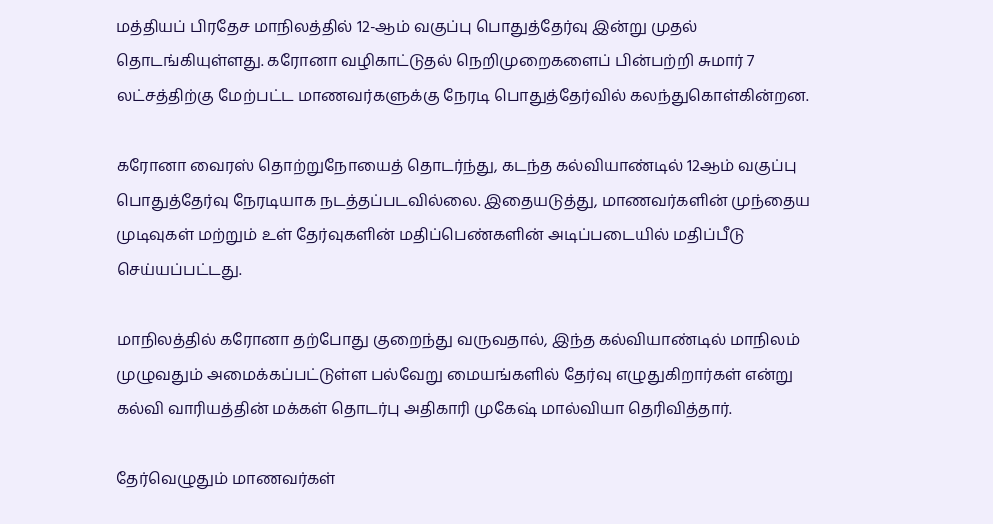மத்தியப் பிரதேச மாநிலத்தில் 12-ஆம் வகுப்பு பொதுத்தேர்வு இன்று முதல் தொடங்கியுள்ளது. கரோனா வழிகாட்டுதல் நெறிமுறைகளைப் பின்பற்றி சுமார் 7 லட்சத்திற்கு மேற்பட்ட மாணவர்களுக்கு நேரடி பொதுத்தேர்வில் கலந்துகொள்கின்றன.

கரோனா வைரஸ் தொற்றுநோயைத் தொடர்ந்து, கடந்த கல்வியாண்டில் 12ஆம் வகுப்பு பொதுத்தேர்வு நேரடியாக நடத்தப்படவில்லை. இதையடுத்து, மாணவர்களின் முந்தைய முடிவுகள் மற்றும் உள் தேர்வுகளின் மதிப்பெண்களின் அடிப்படையில் மதிப்பீடு செய்யப்பட்டது.

மாநிலத்தில் கரோனா தற்போது குறைந்து வருவதால், இந்த கல்வியாண்டில் மாநிலம் முழுவதும் அமைக்கப்பட்டுள்ள பல்வேறு மையங்களில் தேர்வு எழுதுகிறார்கள் என்று கல்வி வாரியத்தின் மக்கள் தொடர்பு அதிகாரி முகேஷ் மால்வியா தெரிவித்தார்.

தேர்வெழுதும் மாணவர்கள்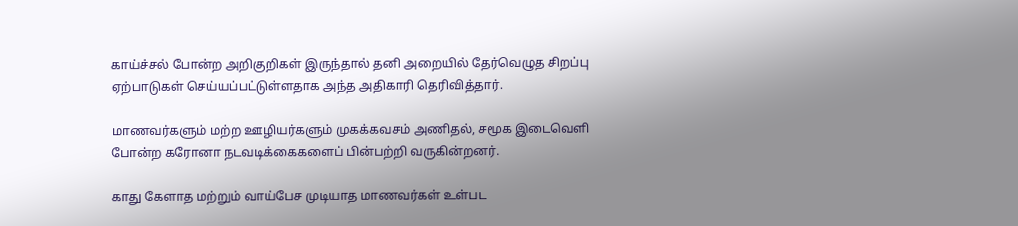காய்ச்சல் போன்ற அறிகுறிகள் இருந்தால் தனி அறையில் தேர்வெழுத சிறப்பு ஏற்பாடுகள் செய்யப்பட்டுள்ளதாக அந்த அதிகாரி தெரிவித்தார்.

மாணவர்களும் மற்ற ஊழியர்களும் முகக்கவசம் அணிதல், சமூக இடைவெளி போன்ற கரோனா நடவடிக்கைகளைப் பின்பற்றி வருகின்றனர்.

காது கேளாத மற்றும் வாய்பேச முடியாத மாணவர்கள் உள்பட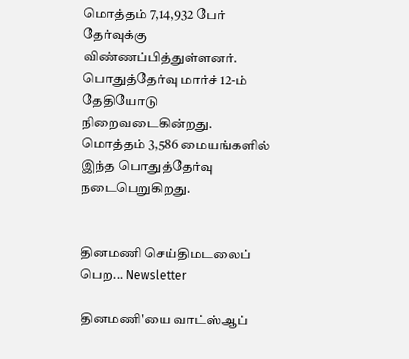மொத்தம் 7,14,932 பேர் தேர்வுக்கு விண்ணப்பித்துள்ளனர். பொதுத்தேர்வு மார்ச் 12-ம் தேதியோடு நிறைவடைகின்றது. மொத்தம் 3,586 மையங்களில் இந்த பொதுத்தேர்வு நடைபெறுகிறது.


தினமணி செய்திமடலைப் பெற... Newsletter

தினமணி'யை வாட்ஸ்ஆப்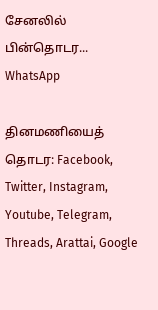சேனலில் பின்தொடர... WhatsApp

தினமணியைத் தொடர: Facebook, Twitter, Instagram, Youtube, Telegram, Threads, Arattai, Google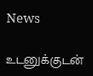News

உடனுக்குடன்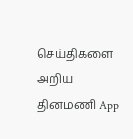செய்திகளை அறிய தினமணி App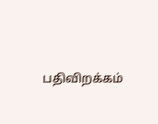பதிவிறக்கம்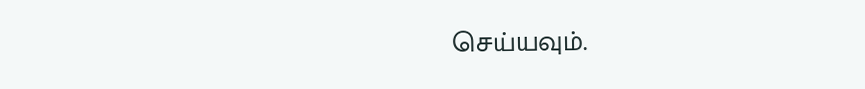செய்யவும்.